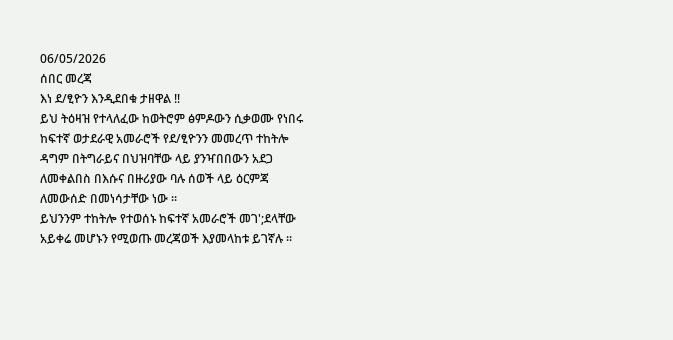06/05/2026
ሰበር መረጃ
እነ ደ/ፂዮን እንዲደበቁ ታዘዋል ‼
ይህ ትዕዛዝ የተላለፈው ከወትሮም ፅምዶውን ሲቃወሙ የነበሩ ከፍተኛ ወታደራዊ አመራሮች የደ/ፂዮንን መመረጥ ተከትሎ ዳግም በትግራይና በህዝባቸው ላይ ያንዣበበውን አደጋ ለመቀልበስ በእሱና በዙሪያው ባሉ ሰወች ላይ ዕርምጃ ለመውሰድ በመነሳታቸው ነው ።
ይህንንም ተከትሎ የተወሰኑ ከፍተኛ አመራሮች መገ';ደላቸው አይቀሬ መሆኑን የሚወጡ መረጃወች እያመላከቱ ይገኛሉ ።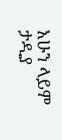አሁን ላይም ታዲያ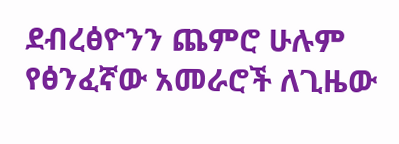ደብረፅዮንን ጨምሮ ሁሉም የፅንፈኛው አመራሮች ለጊዜው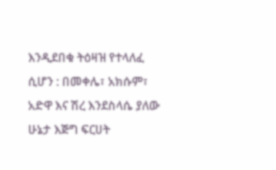እንዲደበቁ ትዕዛዝ የተላለፈ ሲሆን : በመቀሌ፣ አክሱም፣ አድዋ እና ሽረ እንደስላሴ ያለው ሁኔታ እጅግ ፍርሀት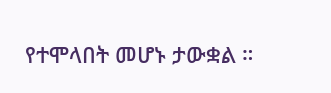የተሞላበት መሆኑ ታውቋል ።